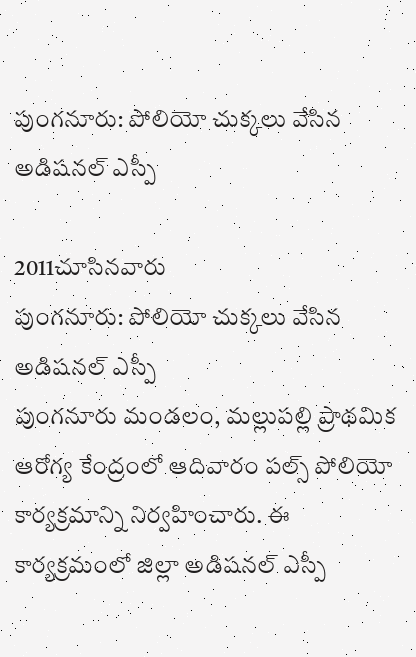పుంగనూరు: పోలియో చుక్కలు వేసిన అడిషనల్ ఎస్పీ

2011చూసినవారు
పుంగనూరు: పోలియో చుక్కలు వేసిన అడిషనల్ ఎస్పీ
పుంగనూరు మండలం, మల్లుపల్లి ప్రాథమిక ఆరోగ్య కేంద్రంలో ఆదివారం పల్స్ పోలియో కార్యక్రమాన్ని నిర్వహించారు. ఈ కార్యక్రమంలో జిల్లా అడిషనల్ ఎస్పీ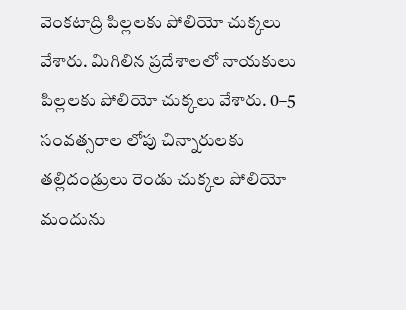వెంకటాద్రి పిల్లలకు పోలియో చుక్కలు వేశారు. మిగిలిన ప్రదేశాలలో నాయకులు పిల్లలకు పోలియో చుక్కలు వేశారు. 0–5 సంవత్సరాల లోపు చిన్నారులకు తల్లిదండ్రులు రెండు చుక్కల పోలియో మందును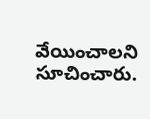వేయించాలని సూచించారు.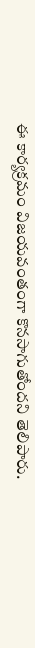ఈ కార్యక్రమం విజయవంతంగా కొనసాగుతోందని తెలిపారు.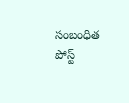సంబంధిత పోస్ట్